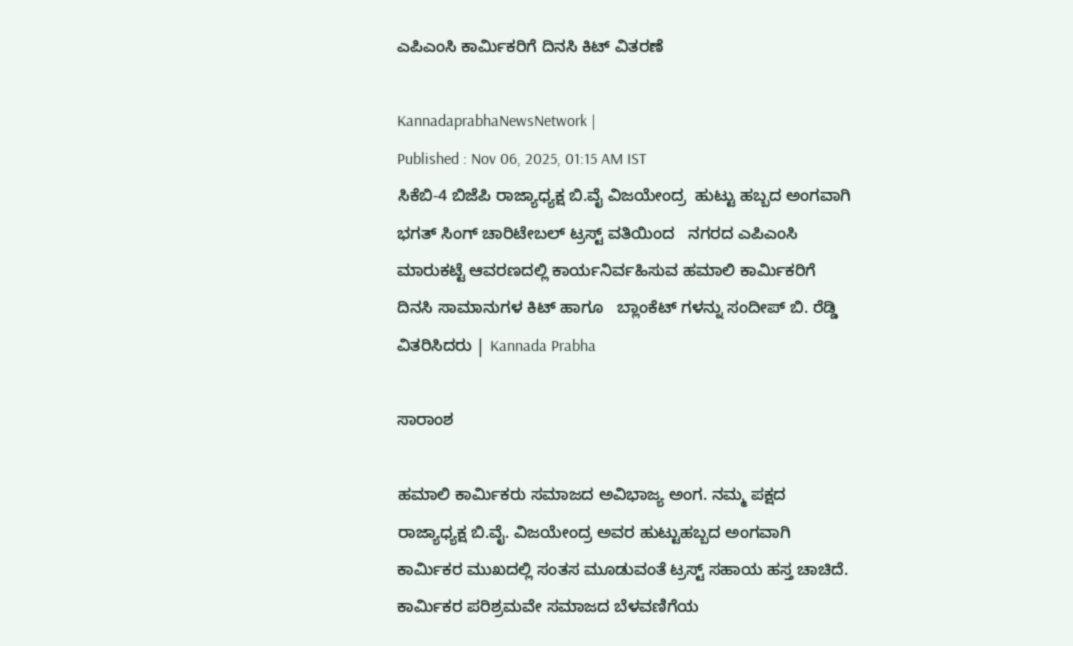ಎಪಿಎಂಸಿ ಕಾರ್ಮಿಕರಿಗೆ ದಿನಸಿ ಕಿಟ್ ವಿತರಣೆ

KannadaprabhaNewsNetwork |
Published : Nov 06, 2025, 01:15 AM IST
ಸಿಕೆಬಿ-4 ಬಿಜೆಪಿ ರಾಜ್ಯಾಧ್ಯಕ್ಷ ಬಿ.ವೈ ವಿಜಯೇಂದ್ರ  ಹುಟ್ಟು ಹಬ್ಬದ ಅಂಗವಾಗಿ ಭಗತ್ ಸಿಂಗ್ ಚಾರಿಟೇಬಲ್ ಟ್ರಸ್ಟ್ ವತಿಯಿಂದ   ನಗರದ ಎಪಿಎಂಸಿ ಮಾರುಕಟ್ಟೆ ಆವರಣದಲ್ಲಿ ಕಾರ್ಯನಿರ್ವಹಿಸುವ ಹಮಾಲಿ ಕಾರ್ಮಿಕರಿಗೆ ದಿನಸಿ ಸಾಮಾನುಗಳ ಕಿಟ್ ಹಾಗೂ   ಬ್ಲಾಂಕೆಟ್ ಗಳನ್ನು ಸಂದೀಪ್ ಬಿ. ರೆಡ್ಡಿ  ವಿತರಿಸಿದರು | Kannada Prabha

ಸಾರಾಂಶ

ಹಮಾಲಿ ಕಾರ್ಮಿಕರು ಸಮಾಜದ ಅವಿಭಾಜ್ಯ ಅಂಗ. ನಮ್ಮ ಪಕ್ಷದ ರಾಜ್ಯಾಧ್ಯಕ್ಷ ಬಿ.ವೈ. ವಿಜಯೇಂದ್ರ ಅವರ ಹುಟ್ಟುಹಬ್ಬದ ಅಂಗವಾಗಿ ಕಾರ್ಮಿಕರ ಮುಖದಲ್ಲಿ ಸಂತಸ ಮೂಡುವಂತೆ ಟ್ರಸ್ಟ್‌ ಸಹಾಯ ಹಸ್ತ ಚಾಚಿದೆ. ಕಾರ್ಮಿಕರ ಪರಿಶ್ರಮವೇ ಸಮಾಜದ ಬೆಳವಣಿಗೆಯ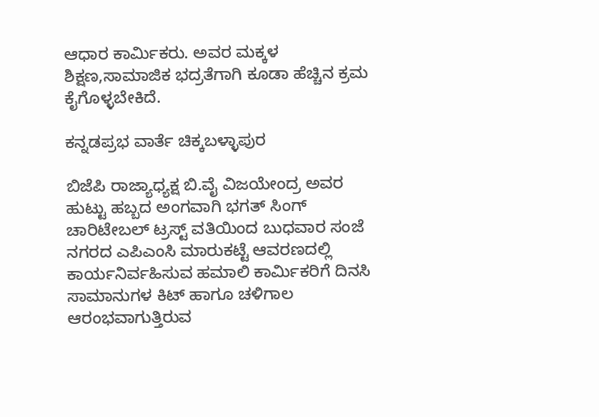ಆಧಾರ ಕಾರ್ಮಿಕರು. ಅವರ ಮಕ್ಕಳ ಶಿಕ್ಷಣ,ಸಾಮಾಜಿಕ ಭದ್ರತೆಗಾಗಿ ಕೂಡಾ ಹೆಚ್ಚಿನ ಕ್ರಮ ಕೈಗೊಳ್ಳಬೇಕಿದೆ.

ಕನ್ನಡಪ್ರಭ ವಾರ್ತೆ ಚಿಕ್ಕಬಳ್ಳಾಪುರ

ಬಿಜೆಪಿ ರಾಜ್ಯಾಧ್ಯಕ್ಷ ಬಿ.ವೈ ವಿಜಯೇಂದ್ರ ಅವರ ಹುಟ್ಟು ಹಬ್ಬದ ಅಂಗವಾಗಿ ಭಗತ್ ಸಿಂಗ್ ಚಾರಿಟೇಬಲ್ ಟ್ರಸ್ಟ್ ವತಿಯಿಂದ ಬುಧವಾರ ಸಂಜೆ ನಗರದ ಎಪಿಎಂಸಿ ಮಾರುಕಟ್ಟೆ ಆವರಣದಲ್ಲಿ ಕಾರ್ಯನಿರ್ವಹಿಸುವ ಹಮಾಲಿ ಕಾರ್ಮಿಕರಿಗೆ ದಿನಸಿ ಸಾಮಾನುಗಳ ಕಿಟ್ ಹಾಗೂ ಚಳಿಗಾಲ ಆರಂಭವಾಗುತ್ತಿರುವ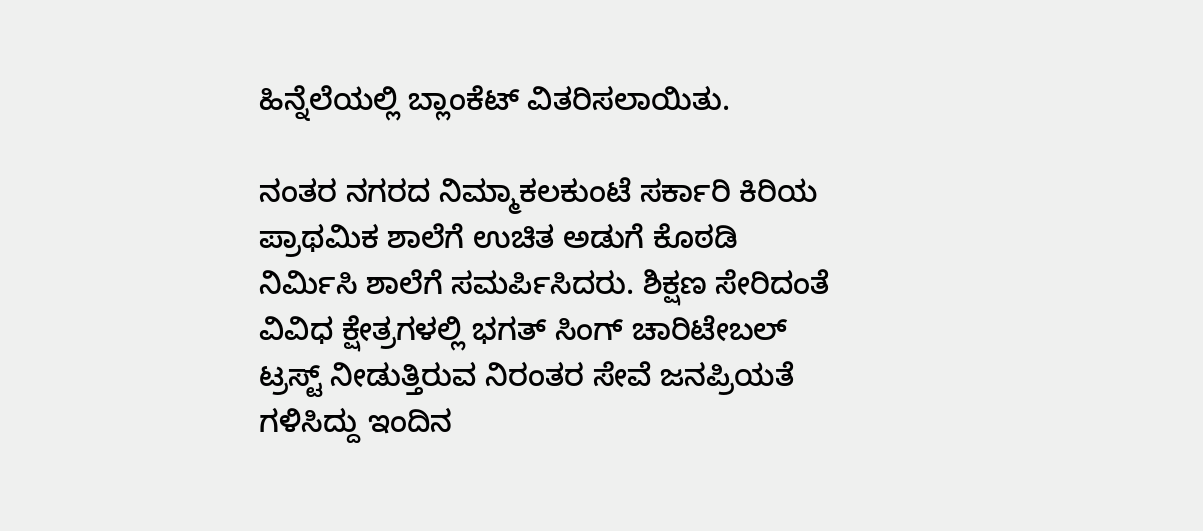ಹಿನ್ನೆಲೆಯಲ್ಲಿ ಬ್ಲಾಂಕೆಟ್ ವಿತರಿಸಲಾಯಿತು.

ನಂತರ ನಗರದ ನಿಮ್ಮಾಕಲಕುಂಟೆ ಸರ್ಕಾರಿ ಕಿರಿಯ ಪ್ರಾಥಮಿಕ ಶಾಲೆಗೆ ಉಚಿತ ಅಡುಗೆ ಕೊಠಡಿ ನಿರ್ಮಿಸಿ ಶಾಲೆಗೆ ಸಮರ್ಪಿಸಿದರು. ಶಿಕ್ಷಣ ಸೇರಿದಂತೆ ವಿವಿಧ ಕ್ಷೇತ್ರಗಳಲ್ಲಿ ಭಗತ್ ಸಿಂಗ್ ಚಾರಿಟೇಬಲ್ ಟ್ರಸ್ಟ್ ನೀಡುತ್ತಿರುವ ನಿರಂತರ ಸೇವೆ ಜನಪ್ರಿಯತೆ ಗಳಿಸಿದ್ದು ಇಂದಿನ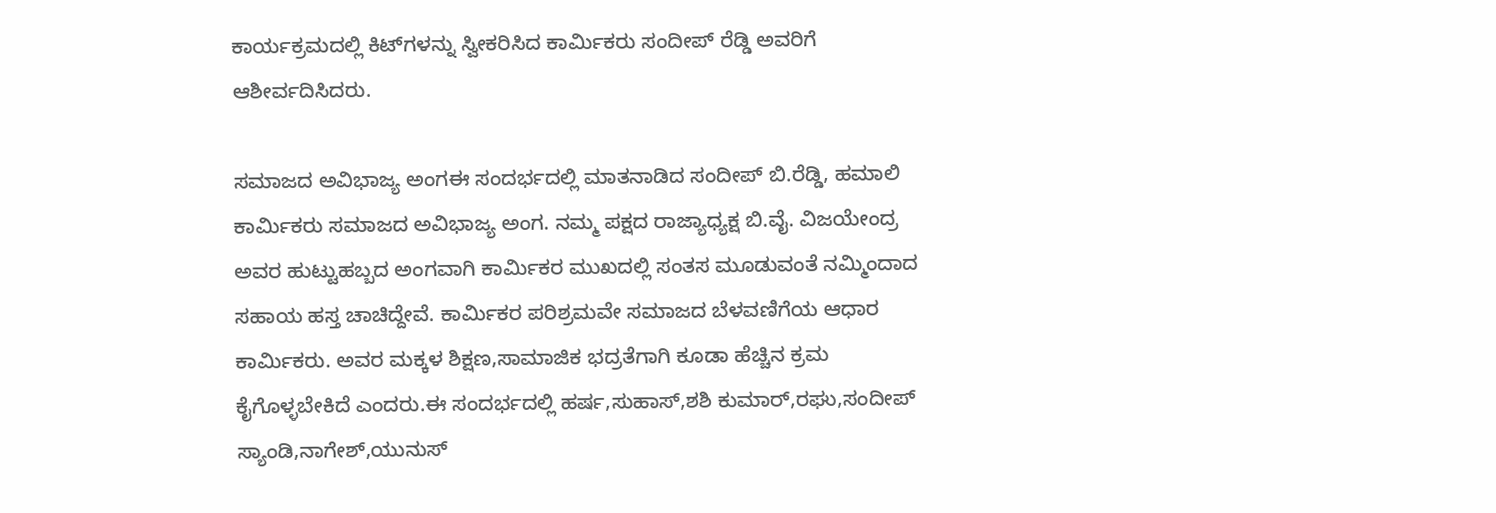ಕಾರ್ಯಕ್ರಮದಲ್ಲಿ ಕಿಟ್‌ಗಳನ್ನು ಸ್ವೀಕರಿಸಿದ ಕಾರ್ಮಿಕರು ಸಂದೀಪ್ ರೆಡ್ಡಿ ಅವರಿಗೆ ಆಶೀರ್ವದಿಸಿದರು.

ಸಮಾಜದ ಅವಿಭಾಜ್ಯ ಅಂಗಈ ಸಂದರ್ಭದಲ್ಲಿ ಮಾತನಾಡಿದ ಸಂದೀಪ್ ಬಿ.ರೆಡ್ಡಿ, ಹಮಾಲಿ ಕಾರ್ಮಿಕರು ಸಮಾಜದ ಅವಿಭಾಜ್ಯ ಅಂಗ. ನಮ್ಮ ಪಕ್ಷದ ರಾಜ್ಯಾಧ್ಯಕ್ಷ ಬಿ.ವೈ. ವಿಜಯೇಂದ್ರ ಅವರ ಹುಟ್ಟುಹಬ್ಬದ ಅಂಗವಾಗಿ ಕಾರ್ಮಿಕರ ಮುಖದಲ್ಲಿ ಸಂತಸ ಮೂಡುವಂತೆ ನಮ್ಮಿಂದಾದ ಸಹಾಯ ಹಸ್ತ ಚಾಚಿದ್ದೇವೆ. ಕಾರ್ಮಿಕರ ಪರಿಶ್ರಮವೇ ಸಮಾಜದ ಬೆಳವಣಿಗೆಯ ಆಧಾರ ಕಾರ್ಮಿಕರು. ಅವರ ಮಕ್ಕಳ ಶಿಕ್ಷಣ,ಸಾಮಾಜಿಕ ಭದ್ರತೆಗಾಗಿ ಕೂಡಾ ಹೆಚ್ಚಿನ ಕ್ರಮ ಕೈಗೊಳ್ಳಬೇಕಿದೆ ಎಂದರು.ಈ ಸಂದರ್ಭದಲ್ಲಿ ಹರ್ಷ,ಸುಹಾಸ್,ಶಶಿ ಕುಮಾರ್,ರಘು,ಸಂದೀಪ್ ಸ್ಯಾಂಡಿ,ನಾಗೇಶ್,ಯುನುಸ್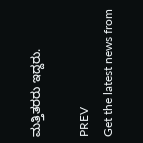ಮತ್ತಿತರರು ಇದ್ದರು.

PREV
Get the latest news from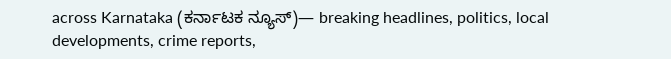across Karnataka (ಕರ್ನಾಟಕ ನ್ಯೂಸ್)— breaking headlines, politics, local developments, crime reports,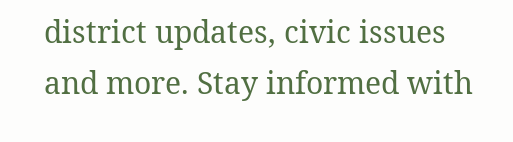district updates, civic issues and more. Stay informed with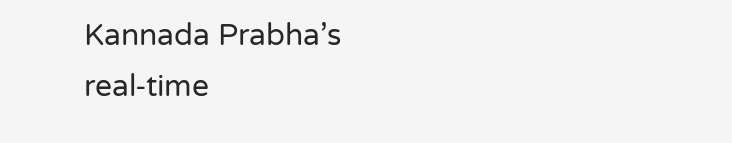Kannada Prabha’s real‑time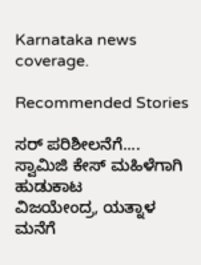Karnataka news coverage.

Recommended Stories

ಸರ್‌ ಪರಿಶೀಲನೆಗೆ.... ಸ್ವಾಮಿಜಿ ಕೇಸ್ ಮಹಿಳೆಗಾಗಿ ಹುಡುಕಾಟ
ವಿಜಯೇಂದ್ರ, ಯತ್ನಾಳ ಮನೆಗೆ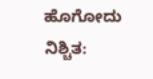ಹೊಗೋದು ನಿಶ್ಚಿತ: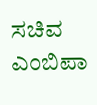ಸಚಿವ ಎಂಬಿಪಾ